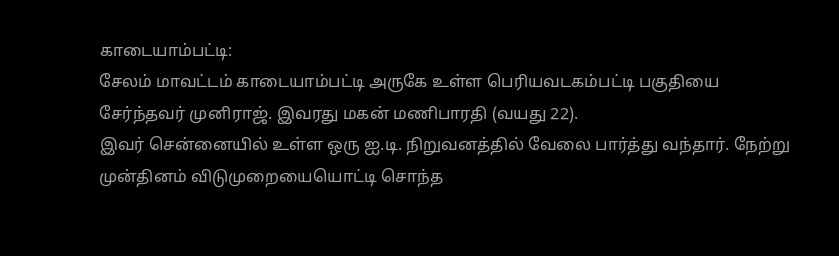காடையாம்பட்டி:
சேலம் மாவட்டம் காடையாம்பட்டி அருகே உள்ள பெரியவடகம்பட்டி பகுதியை சேர்ந்தவர் முனிராஜ். இவரது மகன் மணிபாரதி (வயது 22).
இவர் சென்னையில் உள்ள ஒரு ஐ.டி. நிறுவனத்தில் வேலை பார்த்து வந்தார். நேற்று முன்தினம் விடுமுறையையொட்டி சொந்த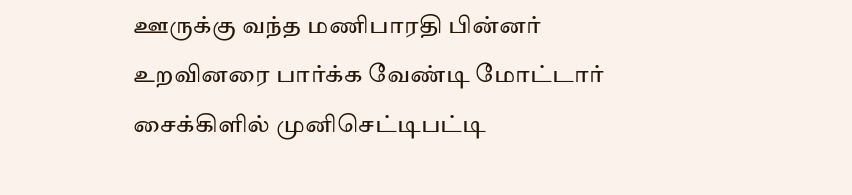ஊருக்கு வந்த மணிபாரதி பின்னர் உறவினரை பார்க்க வேண்டி மோட்டார் சைக்கிளில் முனிசெட்டிபட்டி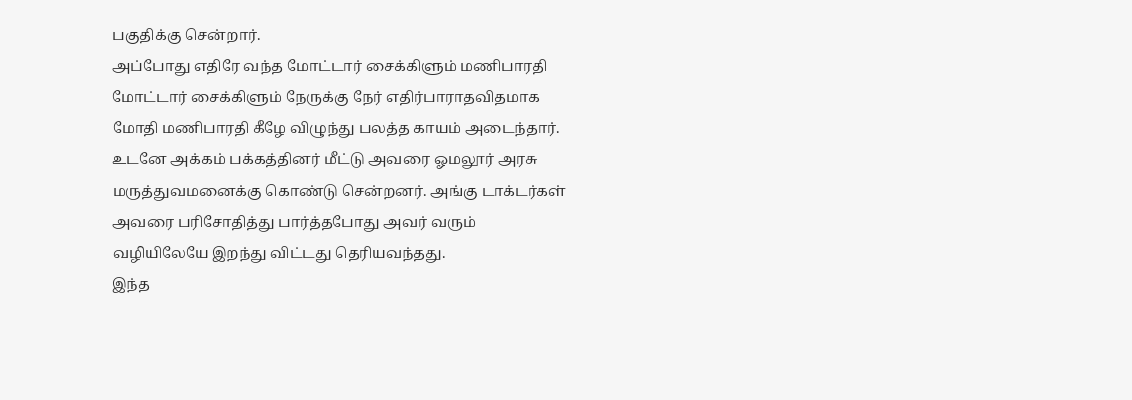பகுதிக்கு சென்றார்.
அப்போது எதிரே வந்த மோட்டார் சைக்கிளும் மணிபாரதி மோட்டார் சைக்கிளும் நேருக்கு நேர் எதிர்பாராதவிதமாக மோதி மணிபாரதி கீழே விழுந்து பலத்த காயம் அடைந்தார். உடனே அக்கம் பக்கத்தினர் மீட்டு அவரை ஓமலூர் அரசு மருத்துவமனைக்கு கொண்டு சென்றனர். அங்கு டாக்டர்கள் அவரை பரிசோதித்து பார்த்தபோது அவர் வரும் வழியிலேயே இறந்து விட்டது தெரியவந்தது.
இந்த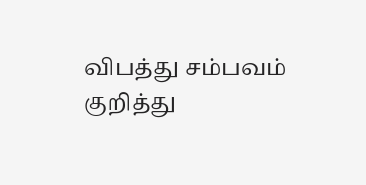விபத்து சம்பவம் குறித்து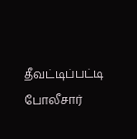தீவட்டிப்பட்டி போலீசார்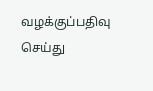வழக்குப்பதிவு செய்து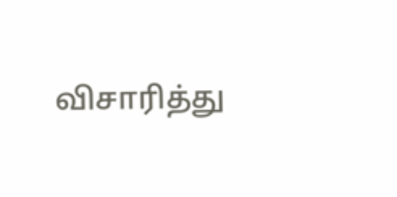விசாரித்து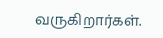வருகிறார்கள்.